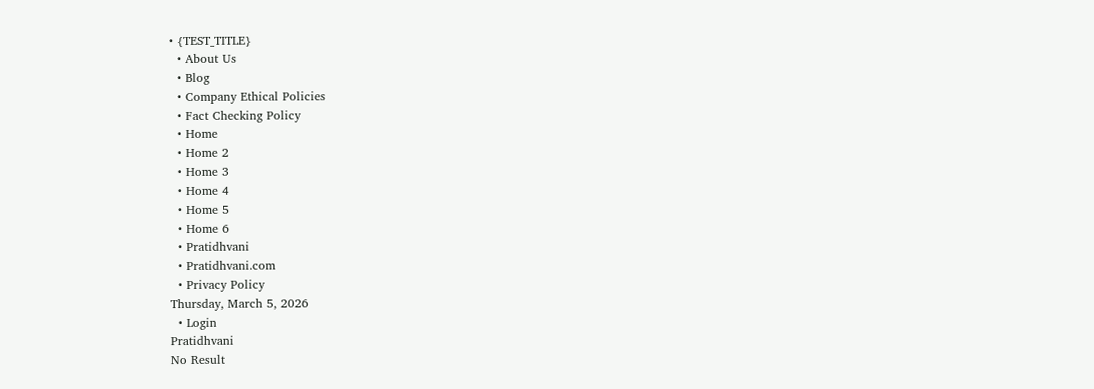• {TEST_TITLE}
  • About Us
  • Blog
  • Company Ethical Policies
  • Fact Checking Policy
  • Home
  • Home 2
  • Home 3
  • Home 4
  • Home 5
  • Home 6
  • Pratidhvani
  • Pratidhvani.com
  • Privacy Policy
Thursday, March 5, 2026
  • Login
Pratidhvani
No Result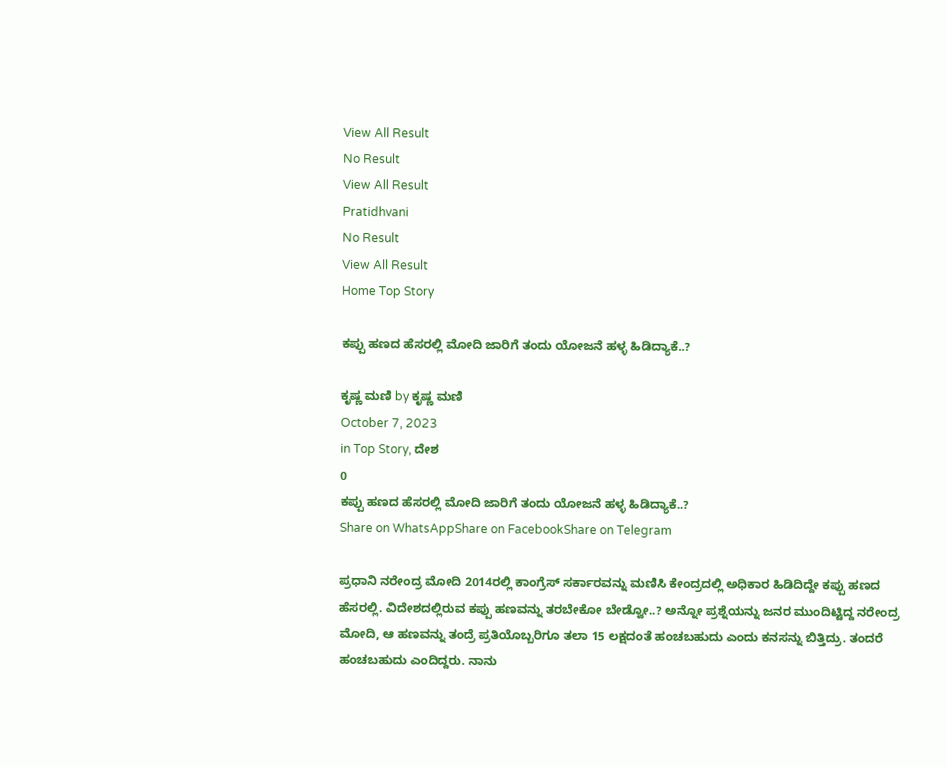View All Result
No Result
View All Result
Pratidhvani
No Result
View All Result
Home Top Story

ಕಪ್ಪು ಹಣದ ಹೆಸರಲ್ಲಿ ಮೋದಿ ಜಾರಿಗೆ ತಂದು ಯೋಜನೆ ಹಳ್ಳ ಹಿಡಿದ್ಯಾಕೆ..?

ಕೃಷ್ಣ ಮಣಿ by ಕೃಷ್ಣ ಮಣಿ
October 7, 2023
in Top Story, ದೇಶ
0
ಕಪ್ಪು ಹಣದ ಹೆಸರಲ್ಲಿ ಮೋದಿ ಜಾರಿಗೆ ತಂದು ಯೋಜನೆ ಹಳ್ಳ ಹಿಡಿದ್ಯಾಕೆ..?
Share on WhatsAppShare on FacebookShare on Telegram

ಪ್ರಧಾನಿ ನರೇಂದ್ರ ಮೋದಿ 2014ರಲ್ಲಿ ಕಾಂಗ್ರೆಸ್‌ ಸರ್ಕಾರವನ್ನು ಮಣಿಸಿ ಕೇಂದ್ರದಲ್ಲಿ ಅಧಿಕಾರ ಹಿಡಿದಿದ್ದೇ ಕಪ್ಪು ಹಣದ ಹೆಸರಲ್ಲಿ. ವಿದೇಶದಲ್ಲಿರುವ ಕಪ್ಪು ಹಣವನ್ನು ತರಬೇಕೋ ಬೇಡ್ವೋ..? ಅನ್ನೋ ಪ್ರಶ್ನೆಯನ್ನು ಜನರ ಮುಂದಿಟ್ಟಿದ್ದ ನರೇಂದ್ರ ಮೋದಿ, ಆ ಹಣವನ್ನು ತಂದ್ರೆ ಪ್ರತಿಯೊಬ್ಬರಿಗೂ ತಲಾ 15 ಲಕ್ಷದಂತೆ ಹಂಚಬಹುದು ಎಂದು ಕನಸನ್ನು ಬಿತ್ತಿದ್ರು. ತಂದರೆ ಹಂಚಬಹುದು ಎಂದಿದ್ದರು. ನಾನು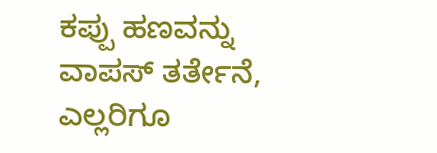ಕಪ್ಪು ಹಣವನ್ನು ವಾಪಸ್‌ ತರ್ತೇನೆ, ಎಲ್ಲರಿಗೂ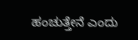ಹಂಚುತ್ತೇನೆ ಎಂದು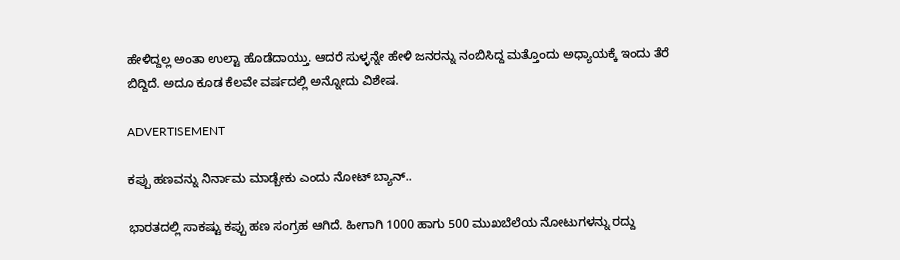ಹೇಳಿದ್ದಲ್ಲ ಅಂತಾ ಉಲ್ಟಾ ಹೊಡೆದಾಯ್ತು. ಆದರೆ ಸುಳ್ಳನ್ನೇ ಹೇಳಿ ಜನರನ್ನು ನಂಬಿಸಿದ್ದ ಮತ್ತೊಂದು ಅಧ್ಯಾಯಕ್ಕೆ ಇಂದು ತೆರೆ ಬಿದ್ದಿದೆ. ಅದೂ ಕೂಡ ಕೆಲವೇ ವರ್ಷದಲ್ಲಿ ಅನ್ನೋದು ವಿಶೇಷ.

ADVERTISEMENT

ಕಪ್ಪು ಹಣವನ್ನು ನಿರ್ನಾಮ ಮಾಡ್ಬೇಕು ಎಂದು ನೋಟ್‌ ಬ್ಯಾನ್..

ಭಾರತದಲ್ಲಿ ಸಾಕಷ್ಟು ಕಪ್ಪು ಹಣ ಸಂಗ್ರಹ ಆಗಿದೆ. ಹೀಗಾಗಿ 1000 ಹಾಗು 500 ಮುಖಬೆಲೆಯ ನೋಟುಗಳನ್ನು ರದ್ದು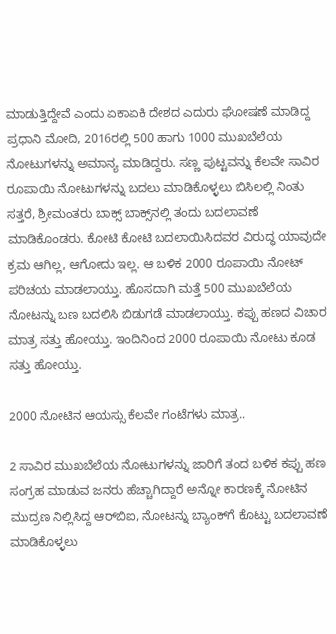ಮಾಡುತ್ತಿದ್ದೇವೆ ಎಂದು ಏಕಾಏಕಿ ದೇಶದ ಎದುರು ಘೋಷಣೆ ಮಾಡಿದ್ದ ಪ್ರಧಾನಿ ಮೋದಿ, 2016ರಲ್ಲಿ 500 ಹಾಗು 1000 ಮುಖಬೆಲೆಯ ನೋಟುಗಳನ್ನು ಅಮಾನ್ಯ ಮಾಡಿದ್ದರು. ಸಣ್ಣ ಪುಟ್ಟವನ್ನು ಕೆಲವೇ ಸಾವಿರ ರೂಪಾಯಿ ನೋಟುಗಳನ್ನು ಬದಲು ಮಾಡಿಕೊಳ್ಳಲು ಬಿಸಿಲಲ್ಲಿ ನಿಂತು ಸತ್ತರೆ, ಶ್ರೀಮಂತರು ಬಾಕ್ಸ್‌ ಬಾಕ್ಸ್‌ನಲ್ಲಿ ತಂದು ಬದಲಾವಣೆ ಮಾಡಿಕೊಂಡರು. ಕೋಟಿ ಕೋಟಿ ಬದಲಾಯಿಸಿದವರ ವಿರುದ್ಧ ಯಾವುದೇ ಕ್ರಮ ಆಗಿಲ್ಲ, ಆಗೋದು ಇಲ್ಲ. ಆ ಬಳಿಕ 2000 ರೂಪಾಯಿ ನೋಟ್ ಪರಿಚಯ ಮಾಡಲಾಯ್ತು. ಹೊಸದಾಗಿ ಮತ್ತೆ 500 ಮುಖಬೆಲೆಯ ನೋಟನ್ನು ಬಣ ಬದಲಿಸಿ ಬಿಡುಗಡೆ ಮಾಡಲಾಯ್ತು. ಕಪ್ಪು ಹಣದ ವಿಚಾರ ಮಾತ್ರ ಸತ್ತು ಹೋಯ್ತು. ಇಂದಿನಿಂದ 2000 ರೂಪಾಯಿ ನೋಟು ಕೂಡ ಸತ್ತು ಹೋಯ್ತು.

2000 ನೋಟಿನ ಆಯಸ್ಸು ಕೆಲವೇ ಗಂಟೆಗಳು ಮಾತ್ರ..

2 ಸಾವಿರ ಮುಖಬೆಲೆಯ ನೋಟುಗಳನ್ನು ಜಾರಿಗೆ ತಂದ ಬಳಿಕ ಕಪ್ಪು ಹಣ ಸಂಗ್ರಹ ಮಾಡುವ ಜನರು ಹೆಚ್ಚಾಗಿದ್ದಾರೆ ಅನ್ನೋ ಕಾರಣಕ್ಕೆ ನೋಟಿನ ಮುದ್ರಣ ನಿಲ್ಲಿಸಿದ್ದ ಆರ್‌ಬಿಐ, ನೋಟನ್ನು ಬ್ಯಾಂಕ್‌ಗೆ ಕೊಟ್ಟು ಬದಲಾವಣೆ ಮಾಡಿಕೊಳ್ಳಲು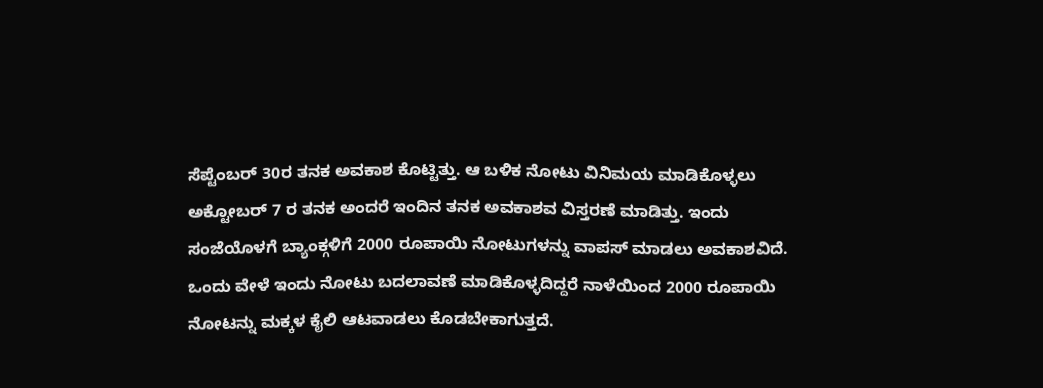ಸೆಪ್ಟೆಂಬರ್‌‌ 30ರ ತನಕ ಅವಕಾಶ ಕೊಟ್ಟಿತ್ತು. ಆ ಬಳಿಕ ನೋಟು ವಿನಿಮಯ ಮಾಡಿಕೊಳ್ಳಲು ಅಕ್ಟೋಬರ್‌ 7 ರ ತನಕ ಅಂದರೆ ಇಂದಿನ ತನಕ ಅವಕಾಶವ ವಿಸ್ತರಣೆ ಮಾಡಿತ್ತು. ಇಂದು ಸಂಜೆಯೊಳಗೆ ಬ್ಯಾಂಕ್ಗಳಿಗೆ 2000 ರೂಪಾಯಿ ನೋಟುಗಳನ್ನು ವಾಪಸ್‌ ಮಾಡಲು ಅವಕಾಶವಿದೆ. ಒಂದು ವೇಳೆ ಇಂದು ನೋಟು ಬದಲಾವಣೆ ಮಾಡಿಕೊಳ್ಳದಿದ್ದರೆ ನಾಳೆಯಿಂದ 2000 ರೂಪಾಯಿ ನೋಟನ್ನು ಮಕ್ಕಳ ಕೈಲಿ ಆಟವಾಡಲು ಕೊಡಬೇಕಾಗುತ್ತದೆ.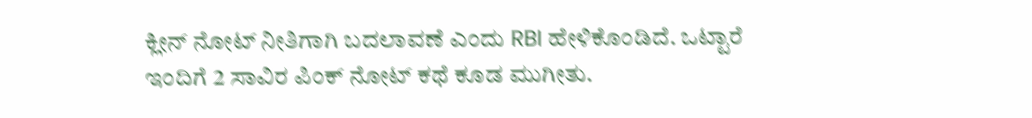ಕ್ಲೀನ್ ನೋಟ್ ನೀತಿಗಾಗಿ ಬದಲಾವಣೆ ಎಂದು RBI ಹೇಳಿಕೊಂಡಿದೆ. ಒಟ್ಟಾರೆ ಇಂದಿಗೆ 2 ಸಾವಿರ ಪಿಂಕ್‌ ನೋಟ್‌ ಕಥೆ ಕೂಡ ಮುಗೀತು.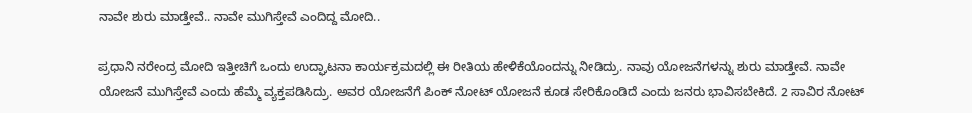ನಾವೇ ಶುರು ಮಾಡ್ತೇವೆ.. ನಾವೇ ಮುಗಿಸ್ತೇವೆ ಎಂದಿದ್ದ ಮೋದಿ..

ಪ್ರಧಾನಿ ನರೇಂದ್ರ ಮೋದಿ ಇತ್ತೀಚಿಗೆ ಒಂದು ಉದ್ಘಾಟನಾ ಕಾರ್ಯಕ್ರಮದಲ್ಲಿ ಈ ರೀತಿಯ ಹೇಳಿಕೆಯೊಂದನ್ನು ನೀಡಿದ್ರು. ನಾವು ಯೋಜನೆಗಳನ್ನು ಶುರು ಮಾಡ್ತೇವೆ. ನಾವೇ ಯೋಜನೆ ಮುಗಿಸ್ತೇವೆ ಎಂದು ಹೆಮ್ಮೆ ವ್ಯಕ್ತಪಡಿಸಿದ್ರು. ಅವರ ಯೋಜನೆಗೆ ಪಿಂಕ್‌ ನೋಟ್‌‌ ಯೋಜನೆ ಕೂಡ ಸೇರಿಕೊಂಡಿದೆ ಎಂದು ಜನರು ಭಾವಿಸಬೇಕಿದೆ. 2 ಸಾವಿರ ನೋಟ್‌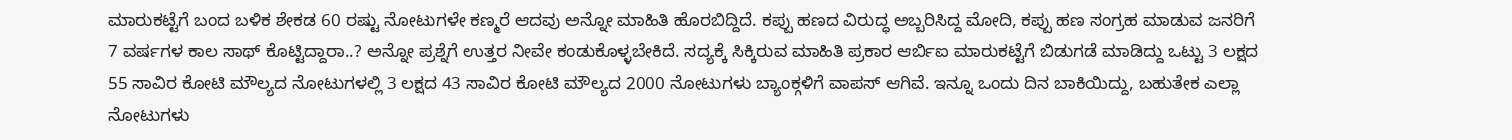ಮಾರುಕಟ್ಟೆಗೆ ಬಂದ ಬಳಿಕ ಶೇಕಡ 60 ರಷ್ಟು ನೋಟುಗಳೇ ಕಣ್ಮರೆ ಆದವು ಅನ್ನೋ ಮಾಹಿತಿ ಹೊರಬಿದ್ದಿದೆ. ಕಪ್ಪು ಹಣದ ವಿರುದ್ಧ ಅಬ್ಬರಿಸಿದ್ದ ಮೋದಿ, ಕಪ್ಪು ಹಣ ಸಂಗ್ರಹ ಮಾಡುವ ಜನರಿಗೆ 7 ವರ್ಷಗಳ ಕಾಲ ಸಾಥ್‌ ಕೊಟ್ಟಿದ್ದಾರಾ..? ಅನ್ನೋ ಪ್ರಶ್ನೆಗೆ ಉತ್ತರ ನೀವೇ ಕಂಡುಕೊಳ್ಳಬೇಕಿದೆ. ಸದ್ಯಕ್ಕೆ ಸಿಕ್ಕಿರುವ ಮಾಹಿತಿ ಪ್ರಕಾರ ಆರ್ಬಿಐ ಮಾರುಕಟ್ಟೆಗೆ ಬಿಡುಗಡೆ ಮಾಡಿದ್ದು ಒಟ್ಟು 3 ಲಕ್ಷದ 55 ಸಾವಿರ ಕೋಟಿ ಮೌಲ್ಯದ ನೋಟುಗಳಲ್ಲಿ 3 ಲಕ್ಷದ 43 ಸಾವಿರ ಕೋಟಿ ಮೌಲ್ಯದ 2000 ನೋಟುಗಳು ಬ್ಯಾಂಕ್ಗಳಿಗೆ ವಾಪಸ್ ಆಗಿವೆ. ಇನ್ನೂ ಒಂದು ದಿನ ಬಾಕಿಯಿದ್ದು, ಬಹುತೇಕ ಎಲ್ಲಾ ನೋಟುಗಳು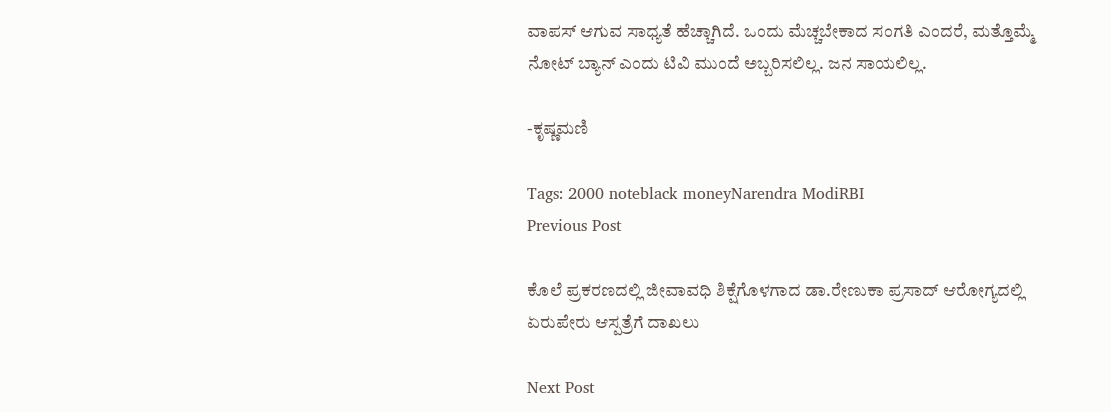ವಾಪಸ್ ಆಗುವ ಸಾಧ್ಯತೆ ಹೆಚ್ಚಾಗಿದೆ. ಒಂದು ಮೆಚ್ಚಬೇಕಾದ ಸಂಗತಿ ಎಂದರೆ, ಮತ್ತೊಮ್ಮೆ ನೋಟ್ ಬ್ಯಾನ್ ಎಂದು ಟಿವಿ ಮುಂದೆ ಅಬ್ಬರಿಸಲಿಲ್ಲ. ಜನ ಸಾಯಲಿಲ್ಲ.

-ಕೃಷ್ಣಮಣಿ

Tags: 2000 noteblack moneyNarendra ModiRBI
Previous Post

ಕೊಲೆ ಪ್ರಕರಣದಲ್ಲಿ ಜೀವಾವಧಿ ಶಿಕ್ಷೆಗೊಳಗಾದ ಡಾ.ರೇಣುಕಾ ಪ್ರಸಾದ್ ಆರೋಗ್ಯದಲ್ಲಿ ಏರುಪೇರು ಆಸ್ಪತ್ರೆಗೆ ದಾಖಲು

Next Post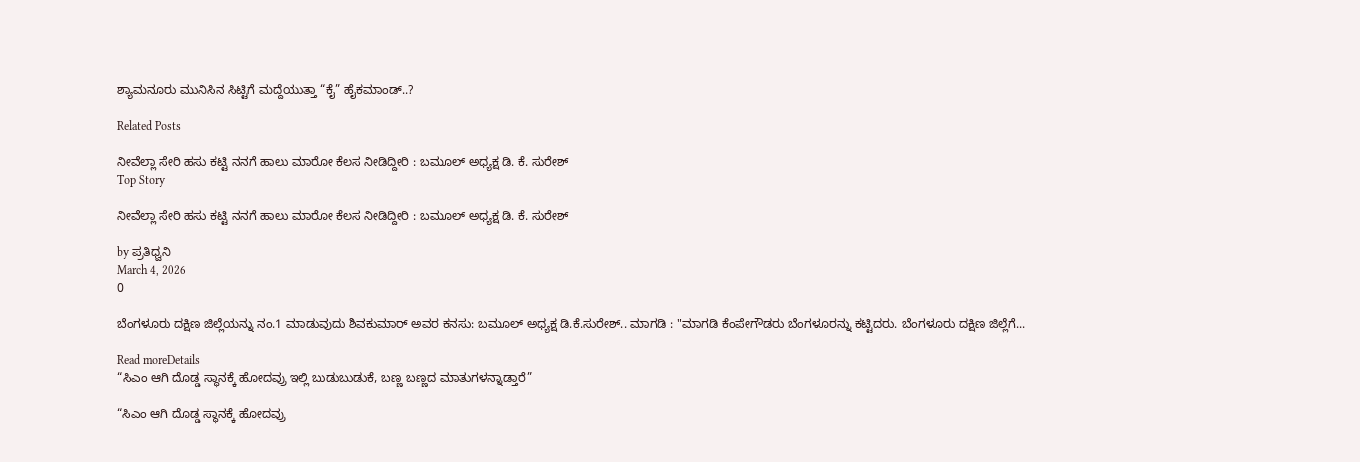ಶ್ಯಾಮನೂರು ಮುನಿಸಿನ ಸಿಟ್ಟಿಗೆ ಮದ್ದೆಯುತ್ತಾ “ಕೈ” ಹೈಕಮಾಂಡ್..?

Related Posts

ನೀವೆಲ್ಲಾ ಸೇರಿ ಹಸು ಕಟ್ಟಿ ನನಗೆ ಹಾಲು ಮಾರೋ ಕೆಲಸ ನೀಡಿದ್ದೀರಿ : ಬಮೂಲ್‌ ಅಧ್ಯಕ್ಷ ಡಿ. ಕೆ. ಸುರೇಶ್
Top Story

ನೀವೆಲ್ಲಾ ಸೇರಿ ಹಸು ಕಟ್ಟಿ ನನಗೆ ಹಾಲು ಮಾರೋ ಕೆಲಸ ನೀಡಿದ್ದೀರಿ : ಬಮೂಲ್‌ ಅಧ್ಯಕ್ಷ ಡಿ. ಕೆ. ಸುರೇಶ್

by ಪ್ರತಿಧ್ವನಿ
March 4, 2026
0

ಬೆಂಗಳೂರು ದಕ್ಷಿಣ ಜಿಲ್ಲೆಯನ್ನು ನಂ.1 ಮಾಡುವುದು ಶಿವಕುಮಾರ್ ಅವರ ಕನಸು: ಬಮೂಲ್ ಅಧ್ಯಕ್ಷ ಡಿ.ಕೆ.ಸುರೇಶ್.. ಮಾಗಡಿ : "ಮಾಗಡಿ ಕೆಂಪೇಗೌಡರು ಬೆಂಗಳೂರನ್ನು ಕಟ್ಟಿದರು. ಬೆಂಗಳೂರು ದಕ್ಷಿಣ ಜಿಲ್ಲೆಗೆ...

Read moreDetails
“ಸಿಎಂ ಆಗಿ ದೊಡ್ಡ ಸ್ಥಾನಕ್ಕೆ ಹೋದವ್ರು ಇಲ್ಲಿ ಬುಡುಬುಡುಕೆ, ಬಣ್ಣ ಬಣ್ಣದ ಮಾತುಗಳನ್ನಾಡ್ತಾರೆ”

“ಸಿಎಂ ಆಗಿ ದೊಡ್ಡ ಸ್ಥಾನಕ್ಕೆ ಹೋದವ್ರು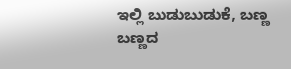ಇಲ್ಲಿ ಬುಡುಬುಡುಕೆ, ಬಣ್ಣ ಬಣ್ಣದ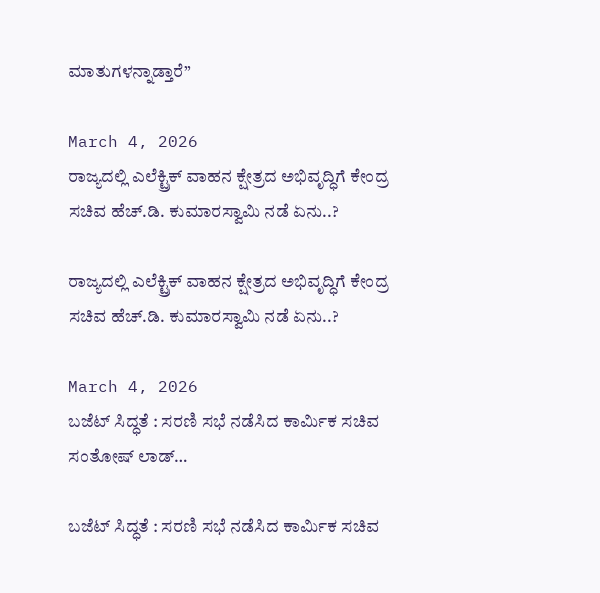ಮಾತುಗಳನ್ನಾಡ್ತಾರೆ”

March 4, 2026
ರಾಜ್ಯದಲ್ಲಿ ಎಲೆಕ್ಟ್ರಿಕ್ ವಾಹನ ಕ್ಷೇತ್ರದ ಅಭಿವೃದ್ಧಿಗೆ ಕೇಂದ್ರ ಸಚಿವ ಹೆಚ್.ಡಿ. ಕುಮಾರಸ್ವಾಮಿ ನಡೆ ಏನು..?

ರಾಜ್ಯದಲ್ಲಿ ಎಲೆಕ್ಟ್ರಿಕ್ ವಾಹನ ಕ್ಷೇತ್ರದ ಅಭಿವೃದ್ಧಿಗೆ ಕೇಂದ್ರ ಸಚಿವ ಹೆಚ್.ಡಿ. ಕುಮಾರಸ್ವಾಮಿ ನಡೆ ಏನು..?

March 4, 2026
ಬಜೆಟ್‌ ಸಿದ್ಧತೆ : ಸರಣಿ ಸಭೆ ನಡೆಸಿದ ಕಾರ್ಮಿಕ ಸಚಿವ ಸಂತೋಷ್‌ ಲಾಡ್‌…

ಬಜೆಟ್‌ ಸಿದ್ಧತೆ : ಸರಣಿ ಸಭೆ ನಡೆಸಿದ ಕಾರ್ಮಿಕ ಸಚಿವ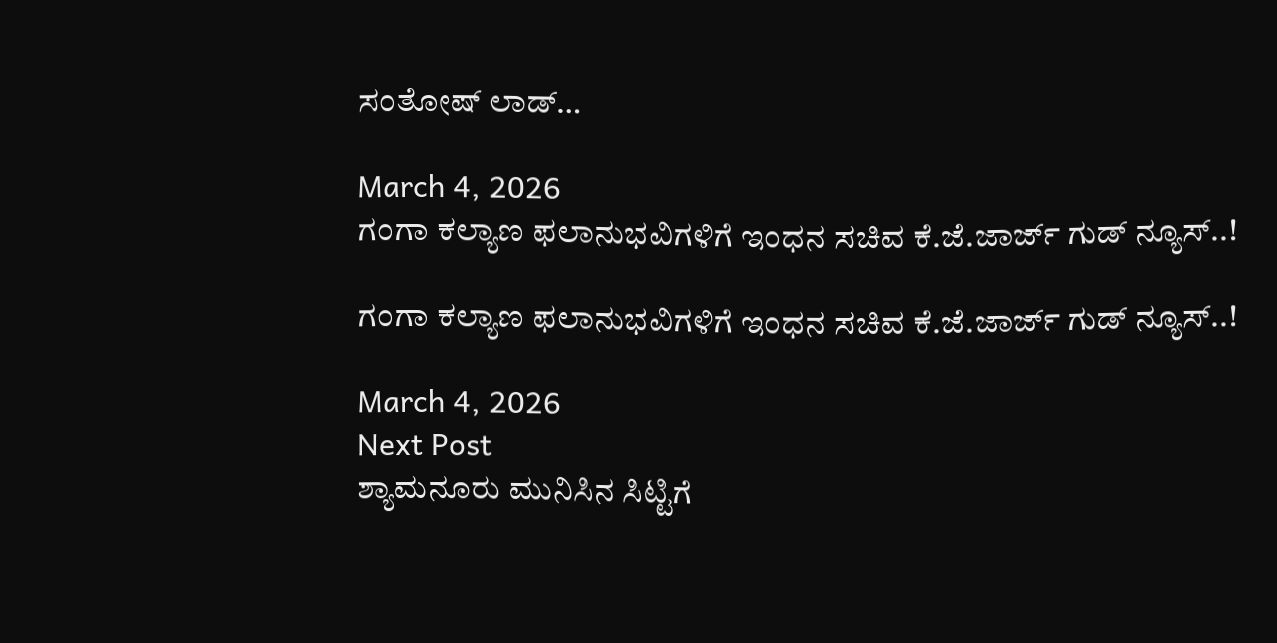ಸಂತೋಷ್‌ ಲಾಡ್‌…

March 4, 2026
ಗಂಗಾ ಕಲ್ಯಾಣ ಫಲಾನುಭವಿಗಳಿಗೆ ಇಂಧನ ಸಚಿವ ಕೆ.ಜೆ.ಜಾರ್ಜ್ ಗುಡ್‌ ನ್ಯೂಸ್..!

ಗಂಗಾ ಕಲ್ಯಾಣ ಫಲಾನುಭವಿಗಳಿಗೆ ಇಂಧನ ಸಚಿವ ಕೆ.ಜೆ.ಜಾರ್ಜ್ ಗುಡ್‌ ನ್ಯೂಸ್..!

March 4, 2026
Next Post
ಶ್ಯಾಮನೂರು ಮುನಿಸಿನ ಸಿಟ್ಟಿಗೆ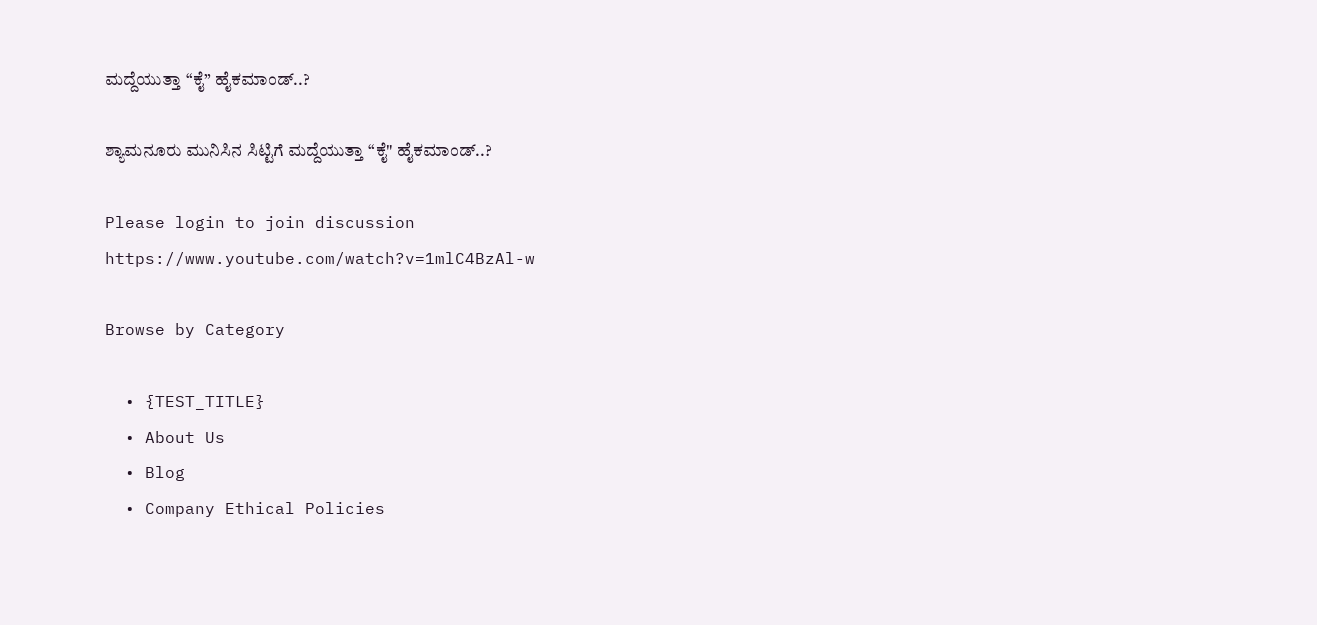ಮದ್ದೆಯುತ್ತಾ “ಕೈ” ಹೈಕಮಾಂಡ್..?

ಶ್ಯಾಮನೂರು ಮುನಿಸಿನ ಸಿಟ್ಟಿಗೆ ಮದ್ದೆಯುತ್ತಾ “ಕೈ" ಹೈಕಮಾಂಡ್..?

Please login to join discussion
https://www.youtube.com/watch?v=1mlC4BzAl-w

Browse by Category

  • {TEST_TITLE}
  • About Us
  • Blog
  • Company Ethical Policies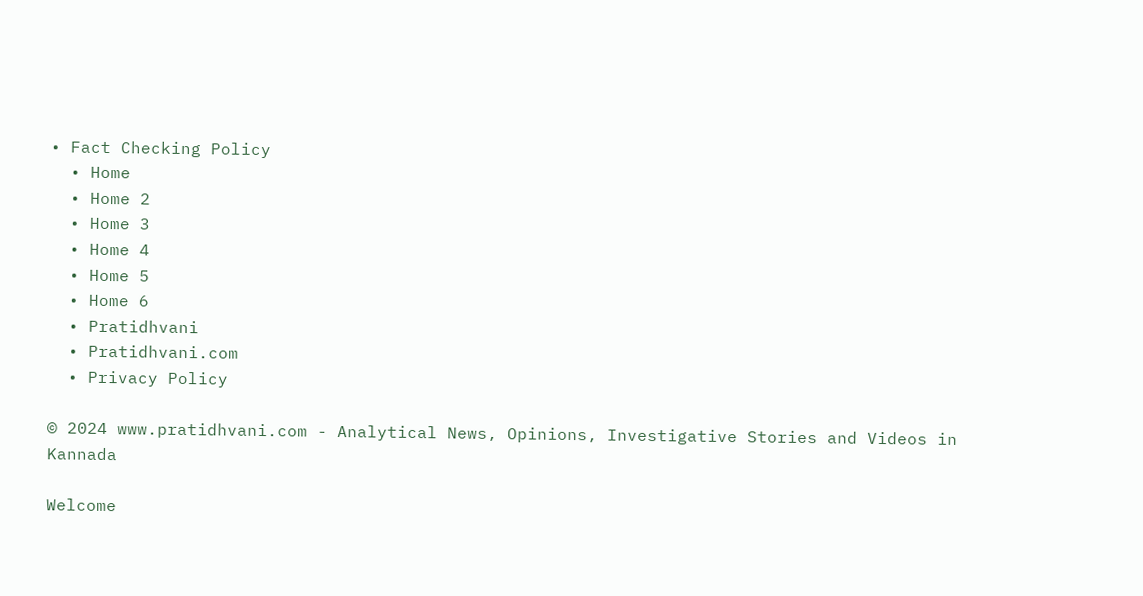• Fact Checking Policy
  • Home
  • Home 2
  • Home 3
  • Home 4
  • Home 5
  • Home 6
  • Pratidhvani
  • Pratidhvani.com
  • Privacy Policy

© 2024 www.pratidhvani.com - Analytical News, Opinions, Investigative Stories and Videos in Kannada

Welcome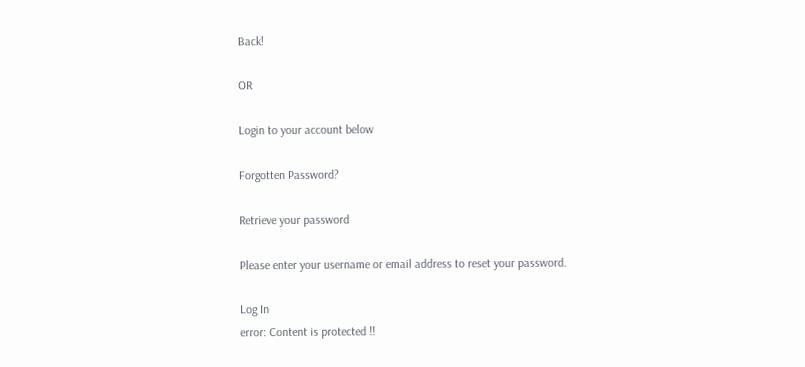Back!

OR

Login to your account below

Forgotten Password?

Retrieve your password

Please enter your username or email address to reset your password.

Log In
error: Content is protected !!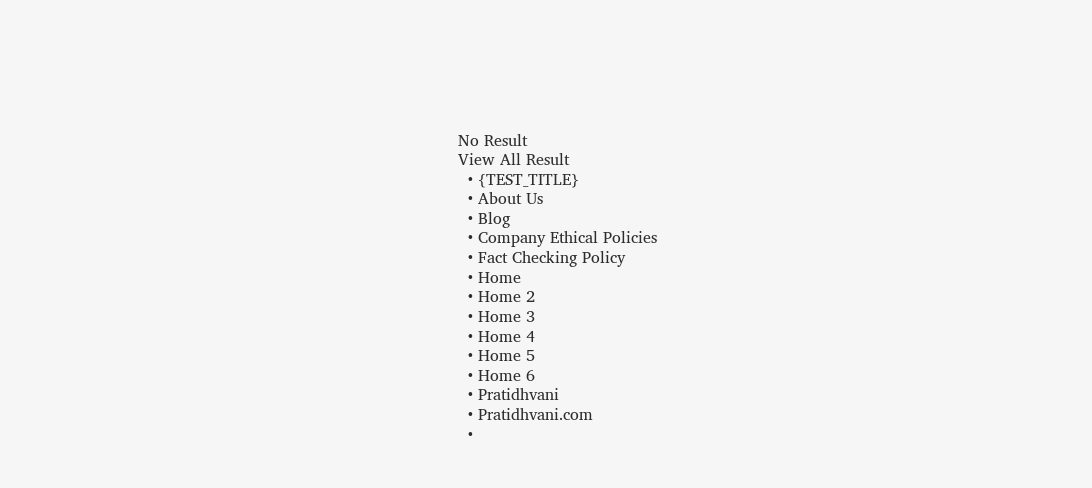No Result
View All Result
  • {TEST_TITLE}
  • About Us
  • Blog
  • Company Ethical Policies
  • Fact Checking Policy
  • Home
  • Home 2
  • Home 3
  • Home 4
  • Home 5
  • Home 6
  • Pratidhvani
  • Pratidhvani.com
  •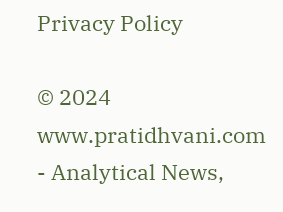Privacy Policy

© 2024 www.pratidhvani.com - Analytical News,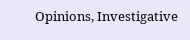Opinions, Investigative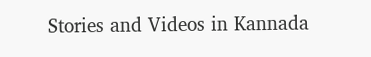Stories and Videos in Kannada